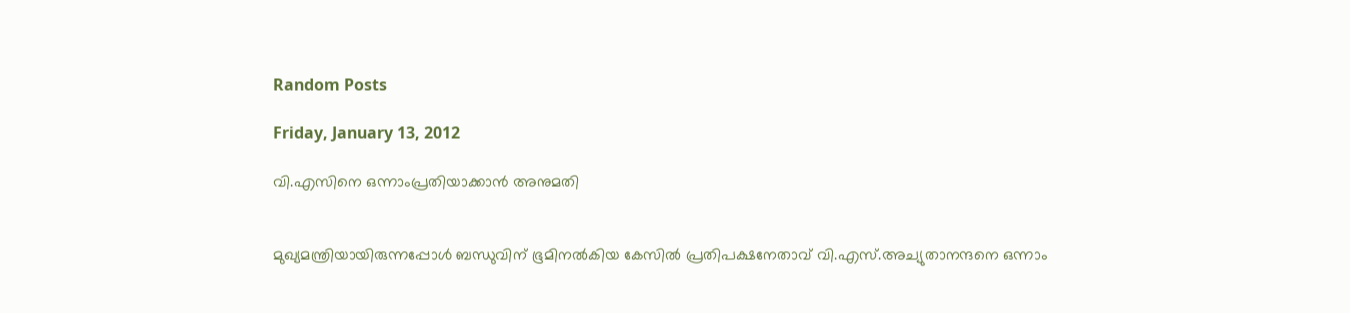Random Posts

Friday, January 13, 2012

വി.എസിനെ ഒന്നാംപ്രതിയാക്കാന്‍ അനുമതി


മുഖ്യമന്ത്രിയായിരുന്നപ്പോള്‍ ബന്ധുവിന് ഭൂമിനല്‍കിയ കേസില്‍ പ്രതിപക്ഷനേതാവ് വി.എസ്.അച്യുതാനന്ദനെ ഒന്നാം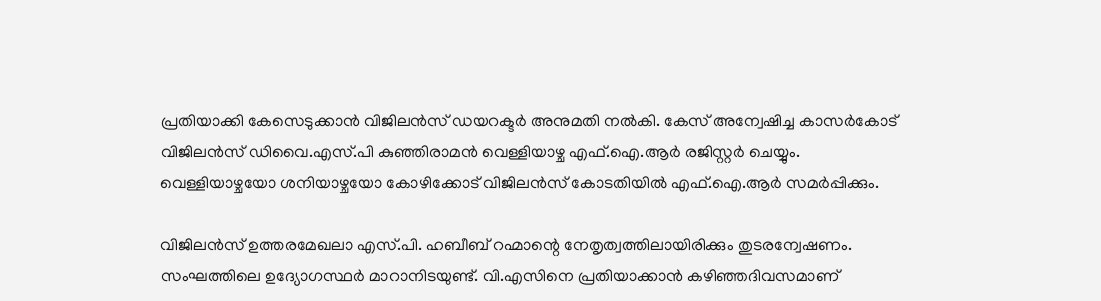പ്രതിയാക്കി കേസെടുക്കാന്‍ വിജിലന്‍സ് ഡയറക്ടര്‍ അനുമതി നല്‍കി. കേസ് അന്വേഷിച്ച കാസര്‍കോട് വിജിലന്‍സ് ഡിവൈ.എസ്.പി കുഞ്ഞിരാമന്‍ വെള്ളിയാഴ്ച എഫ്.ഐ.ആര്‍ രജിസ്റ്റര്‍ ചെയ്യും. വെള്ളിയാഴ്ചയോ ശനിയാഴ്ചയോ കോഴിക്കോട് വിജിലന്‍സ് കോടതിയില്‍ എഫ്.ഐ.ആര്‍ സമര്‍പ്പിക്കും.

വിജിലന്‍സ് ഉത്തരമേഖലാ എസ്.പി. ഹബീബ് റഹ്മാന്റെ നേതൃത്വത്തിലായിരിക്കും തുടരന്വേഷണം. സംഘത്തിലെ ഉദ്യോഗസ്ഥര്‍ മാറാനിടയുണ്ട്. വി.എസിനെ പ്രതിയാക്കാന്‍ കഴിഞ്ഞദിവസമാണ്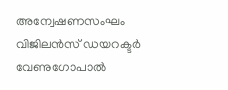അന്വേഷണസംഘം വിജിലന്‍സ് ഡയറക്ടര്‍ വേണുഗോപാല്‍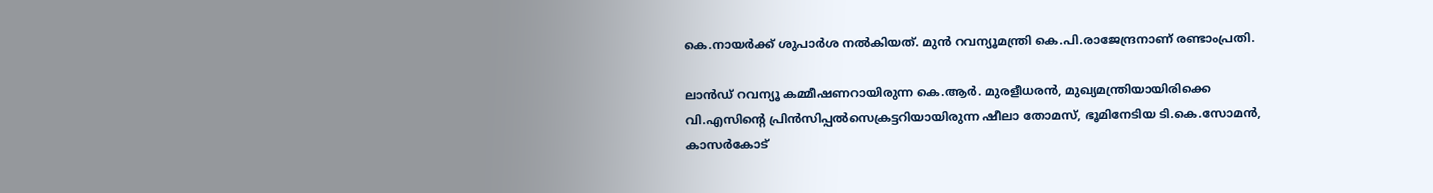കെ.നായര്‍ക്ക് ശുപാര്‍ശ നല്‍കിയത്. മുന്‍ റവന്യൂമന്ത്രി കെ.പി.രാജേന്ദ്രനാണ് രണ്ടാംപ്രതി.

ലാന്‍ഡ് റവന്യൂ കമ്മീഷണറായിരുന്ന കെ.ആര്‍. മുരളീധരന്‍, മുഖ്യമന്ത്രിയായിരിക്കെ വി.എസിന്റെ പ്രിന്‍സിപ്പല്‍സെക്രട്ടറിയായിരുന്ന ഷീലാ തോമസ്, ഭൂമിനേടിയ ടി.കെ.സോമന്‍, കാസര്‍കോട്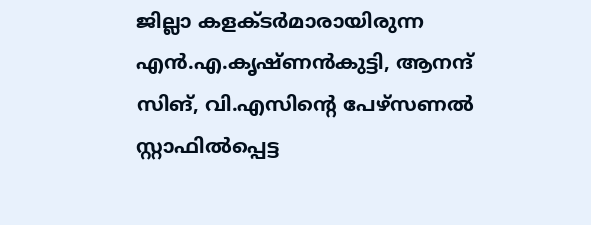ജില്ലാ കളക്ടര്‍മാരായിരുന്ന എന്‍.എ.കൃഷ്ണന്‍കുട്ടി, ആനന്ദ് സിങ്, വി.എസിന്റെ പേഴ്‌സണല്‍ സ്റ്റാഫില്‍പ്പെട്ട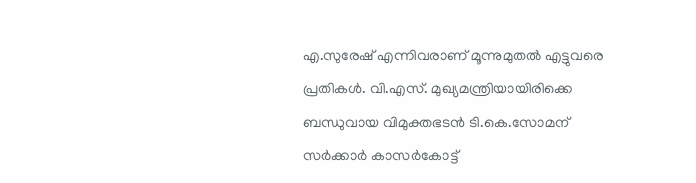എ.സുരേഷ് എന്നിവരാണ് മൂന്നുമുതല്‍ എട്ടുവരെ പ്രതികള്‍. വി.എസ്. മുഖ്യമന്ത്രിയായിരിക്കെ ബന്ധുവായ വിമുക്തഭടന്‍ ടി.കെ.സോമന് സര്‍ക്കാര്‍ കാസര്‍കോട്ട്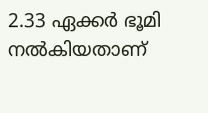2.33 ഏക്കര്‍ ഭൂമി നല്‍കിയതാണ്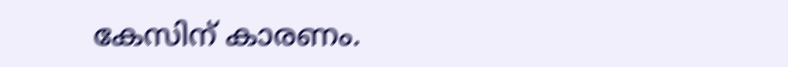കേസിന് കാരണം.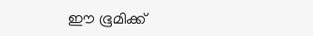ഈ ഭൂമിക്ക്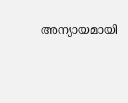അന്യായമായി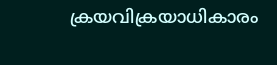ക്രയവിക്രയാധികാരം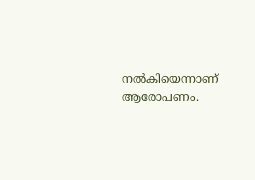നല്‍കിയെന്നാണ് ആരോപണം.